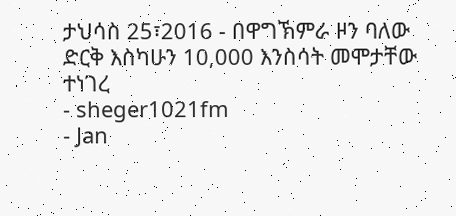ታህሳስ 25፣2016 - በዋግኽምራ ዞን ባለው ድርቅ እስካሁን 10,000 እንስሳት መሞታቸው ተነገረ
- sheger1021fm
- Jan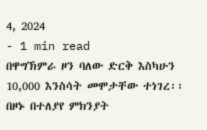4, 2024
- 1 min read
በዋግኽምራ ዞን ባለው ድርቅ እስካሁን 10,000 እንስሳት መሞታቸው ተነገረ፡፡
በዞኑ በተለያየ ምክንያት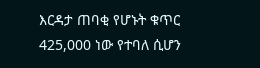እርዳታ ጠባቂ የሆኑት ቁጥር 425,000 ነው የተባለ ሲሆን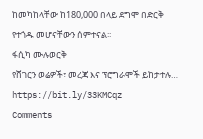ከመካከላቸው ከ180,000 በላይ ደግሞ በድርቅ የተጎዱ መሆናቸውን ሰምተናል፡፡
ፋሲካ ሙሉወርቅ
የሸገርን ወሬዎች፣ መረጃ እና ፕሮግራሞች ይከታተሉ… https://bit.ly/33KMCqz
Comments